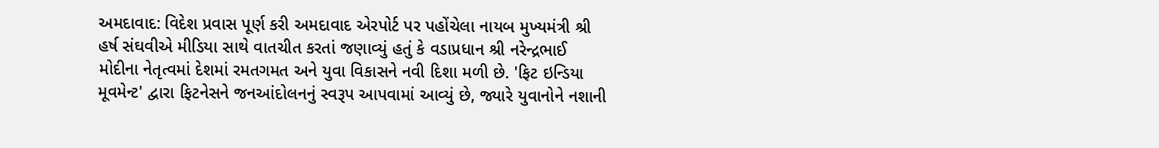અમદાવાદ: વિદેશ પ્રવાસ પૂર્ણ કરી અમદાવાદ એરપોર્ટ પર પહોંચેલા નાયબ મુખ્યમંત્રી શ્રી હર્ષ સંઘવીએ મીડિયા સાથે વાતચીત કરતાં જણાવ્યું હતું કે વડાપ્રધાન શ્રી નરેન્દ્રભાઈ મોદીના નેતૃત્વમાં દેશમાં રમતગમત અને યુવા વિકાસને નવી દિશા મળી છે. 'ફિટ ઇન્ડિયા મૂવમેન્ટ' દ્વારા ફિટનેસને જનઆંદોલનનું સ્વરૂપ આપવામાં આવ્યું છે, જ્યારે યુવાનોને નશાની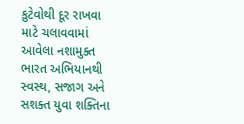કુટેવોથી દૂર રાખવા માટે ચલાવવામાં આવેલા નશામુક્ત ભારત અભિયાનથી સ્વસ્થ, સજાગ અને સશક્ત યુવા શક્તિના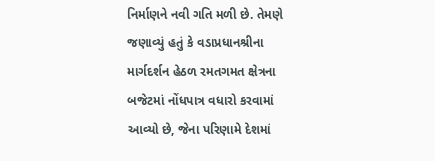નિર્માણને નવી ગતિ મળી છે. તેમણે જણાવ્યું હતું કે વડાપ્રધાનશ્રીના માર્ગદર્શન હેઠળ રમતગમત ક્ષેત્રના બજેટમાં નોંધપાત્ર વધારો કરવામાં આવ્યો છે, જેના પરિણામે દેશમાં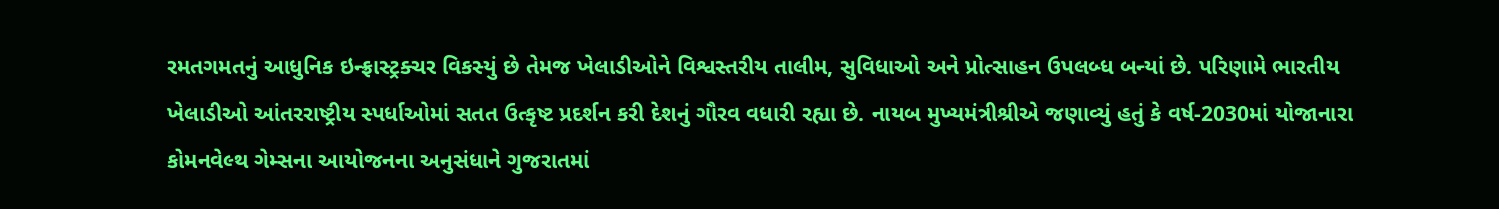રમતગમતનું આધુનિક ઇન્ફ્રાસ્ટ્રક્ચર વિકસ્યું છે તેમજ ખેલાડીઓને વિશ્વસ્તરીય તાલીમ, સુવિધાઓ અને પ્રોત્સાહન ઉપલબ્ધ બન્યાં છે. પરિણામે ભારતીય ખેલાડીઓ આંતરરાષ્ટ્રીય સ્પર્ધાઓમાં સતત ઉત્કૃષ્ટ પ્રદર્શન કરી દેશનું ગૌરવ વધારી રહ્યા છે. નાયબ મુખ્યમંત્રીશ્રીએ જણાવ્યું હતું કે વર્ષ-2030માં યોજાનારા કોમનવેલ્થ ગેમ્સના આયોજનના અનુસંધાને ગુજરાતમાં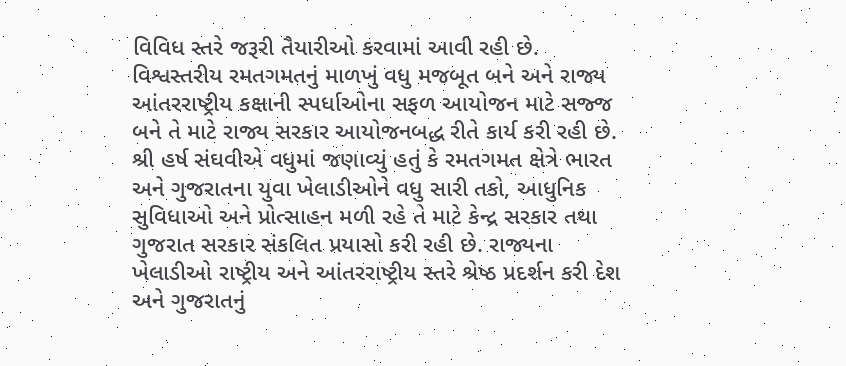વિવિધ સ્તરે જરૂરી તૈયારીઓ કરવામાં આવી રહી છે. વિશ્વસ્તરીય રમતગમતનું માળખું વધુ મજબૂત બને અને રાજ્ય આંતરરાષ્ટ્રીય કક્ષાની સ્પર્ધાઓના સફળ આયોજન માટે સજ્જ બને તે માટે રાજ્ય સરકાર આયોજનબદ્ધ રીતે કાર્ય કરી રહી છે. શ્રી હર્ષ સંઘવીએ વધુમાં જણાવ્યું હતું કે રમતગમત ક્ષેત્રે ભારત અને ગુજરાતના યુવા ખેલાડીઓને વધુ સારી તકો, આધુનિક સુવિધાઓ અને પ્રોત્સાહન મળી રહે તે માટે કેન્દ્ર સરકાર તથા ગુજરાત સરકાર સંકલિત પ્રયાસો કરી રહી છે. રાજ્યના ખેલાડીઓ રાષ્ટ્રીય અને આંતરરાષ્ટ્રીય સ્તરે શ્રેષ્ઠ પ્રદર્શન કરી દેશ અને ગુજરાતનું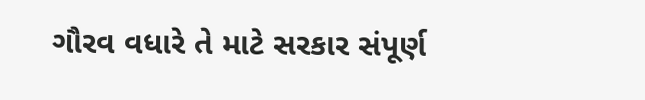ગૌરવ વધારે તે માટે સરકાર સંપૂર્ણ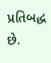પ્રતિબદ્ધ છે.